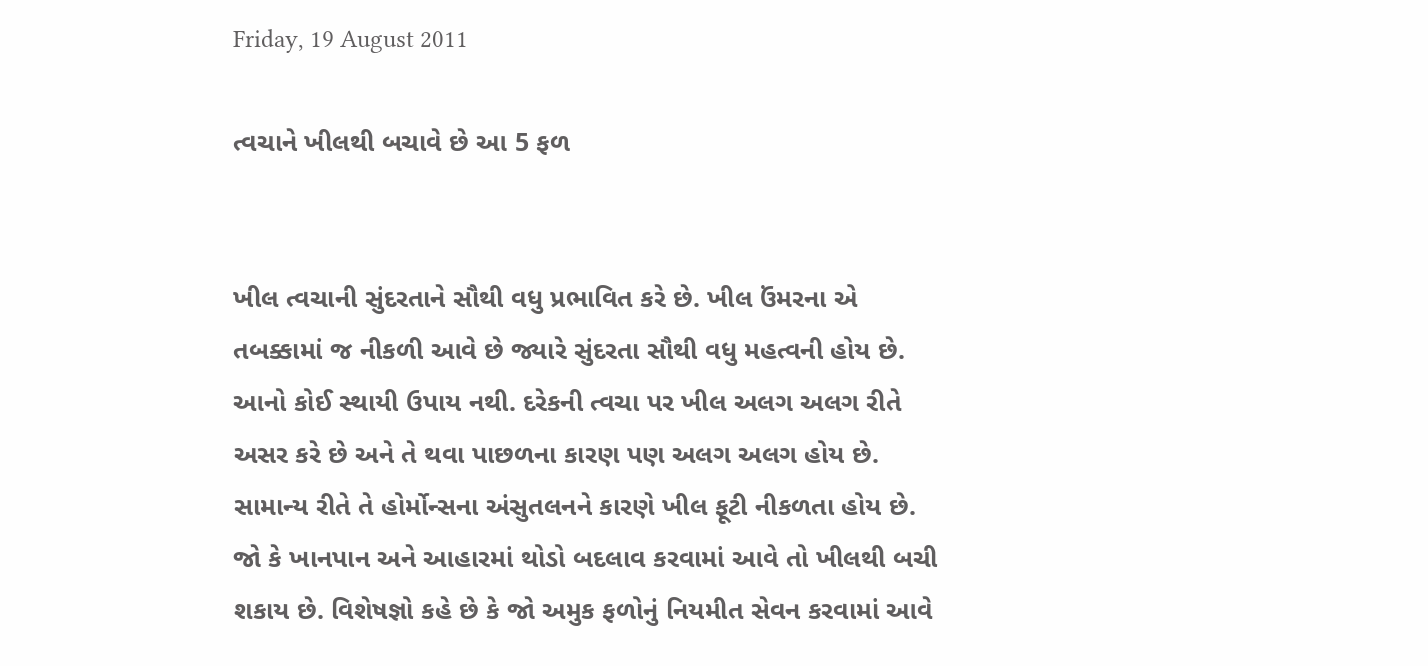Friday, 19 August 2011

ત્વચાને ખીલથી બચાવે છે આ 5 ફળ


ખીલ ત્વચાની સુંદરતાને સૌથી વધુ પ્રભાવિત કરે છે. ખીલ ઉંમરના એ તબક્કામાં જ નીકળી આવે છે જ્યારે સુંદરતા સૌથી વધુ મહત્વની હોય છે. આનો કોઈ સ્થાયી ઉપાય નથી. દરેકની ત્વચા પર ખીલ અલગ અલગ રીતે અસર કરે છે અને તે થવા પાછળના કારણ પણ અલગ અલગ હોય છે. સામાન્ય રીતે તે હોર્મોન્સના અંસુતલનને કારણે ખીલ ફૂટી નીકળતા હોય છે. જો કે ખાનપાન અને આહારમાં થોડો બદલાવ કરવામાં આવે તો ખીલથી બચી શકાય છે. વિશેષજ્ઞો કહે છે કે જો અમુક ફળોનું નિયમીત સેવન કરવામાં આવે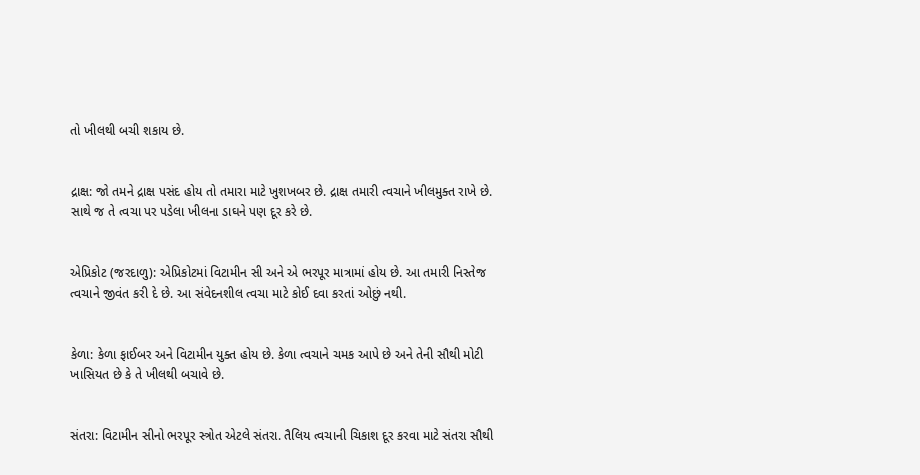તો ખીલથી બચી શકાય છે.


દ્રાક્ષ: જો તમને દ્રાક્ષ પસંદ હોય તો તમારા માટે ખુશખબર છે. દ્રાક્ષ તમારી ત્વચાને ખીલમુક્ત રાખે છે. સાથે જ તે ત્વચા પર પડેલા ખીલના ડાઘને પણ દૂર કરે છે.


એપ્રિકોટ (જરદાળુ): એપ્રિકોટમાં વિટામીન સી અને એ ભરપૂર માત્રામાં હોય છે. આ તમારી નિસ્તેજ ત્વચાને જીવંત કરી દે છે. આ સંવેદનશીલ ત્વચા માટે કોઈ દવા કરતાં ઓછું નથી.


કેળા: કેળા ફાઈબર અને વિટામીન યુક્ત હોય છે. કેળા ત્વચાને ચમક આપે છે અને તેની સૌથી મોટી ખાસિયત છે કે તે ખીલથી બચાવે છે.


સંતરા: વિટામીન સીનો ભરપૂર સ્ત્રોત એટલે સંતરા. તૈલિય ત્વચાની ચિકાશ દૂર કરવા માટે સંતરા સૌથી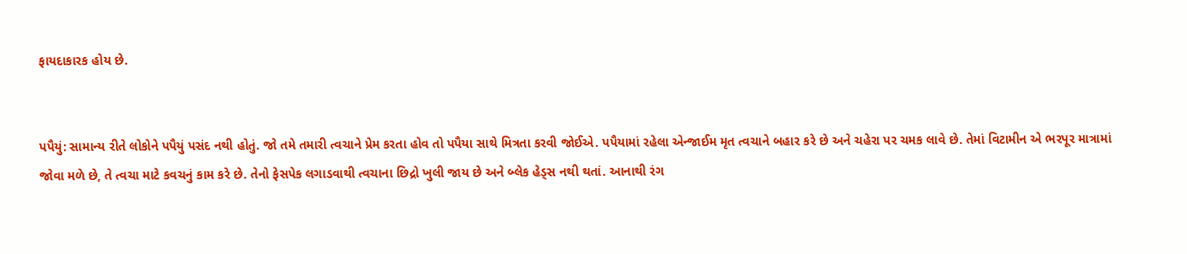ફાયદાકારક હોય છે.


પપૈયું: સામાન્ય રીતે લોકોને પપૈયું પસંદ નથી હોતું. જો તમે તમારી ત્વચાને પ્રેમ કરતા હોવ તો પપૈયા સાથે મિત્રતા કરવી જોઈએ. પપૈયામાં રહેલા એન્જાઈમ મૃત ત્વચાને બહાર કરે છે અને ચહેરા પર ચમક લાવે છે. તેમાં વિટામીન એ ભરપૂર માત્રામાં જોવા મળે છે, તે ત્વચા માટે કવચનું કામ કરે છે. તેનો ફેસપેક લગાડવાથી ત્વચાના છિદ્રો ખુલી જાય છે અને બ્લેક હેડ્સ નથી થતાં. આનાથી રંગ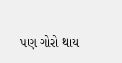પણ ગોરો થાય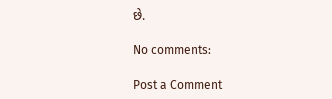છે.

No comments:

Post a Comment